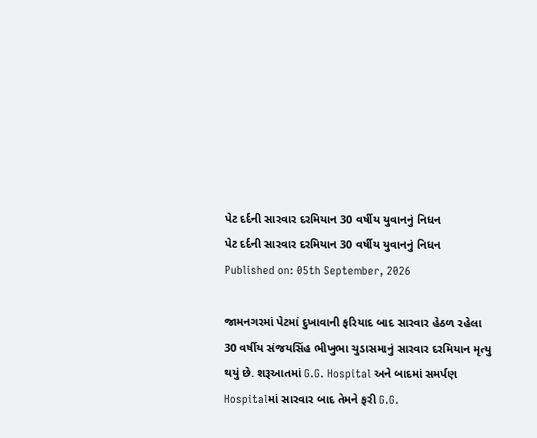પેટ દર્દની સારવાર દરમિયાન 30 વર્ષીય યુવાનનું નિધન
પેટ દર્દની સારવાર દરમિયાન 30 વર્ષીય યુવાનનું નિધન
Published on: 05th September, 2026

જામનગરમાં પેટમાં દુખાવાની ફરિયાદ બાદ સારવાર હેઠળ રહેલા 30 વર્ષીય સંજયસિંહ ભીખુભા ચુડાસમાનું સારવાર દરમિયાન મૃત્યુ થયું છે. શરૂઆતમાં G.G. Hospital અને બાદમાં સમર્પણ Hospitalમાં સારવાર બાદ તેમને ફરી G.G.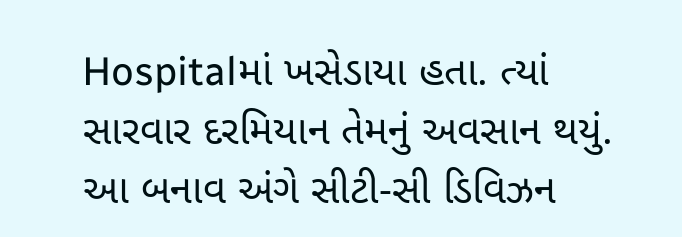Hospitalમાં ખસેડાયા હતા. ત્યાં સારવાર દરમિયાન તેમનું અવસાન થયું. આ બનાવ અંગે સીટી-સી ડિવિઝન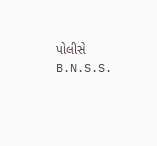પોલીસે B.N.S.S.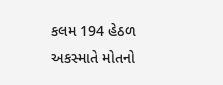કલમ 194 હેઠળ અકસ્માતે મોતનો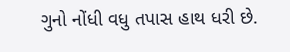ગુનો નોંધી વધુ તપાસ હાથ ધરી છે.